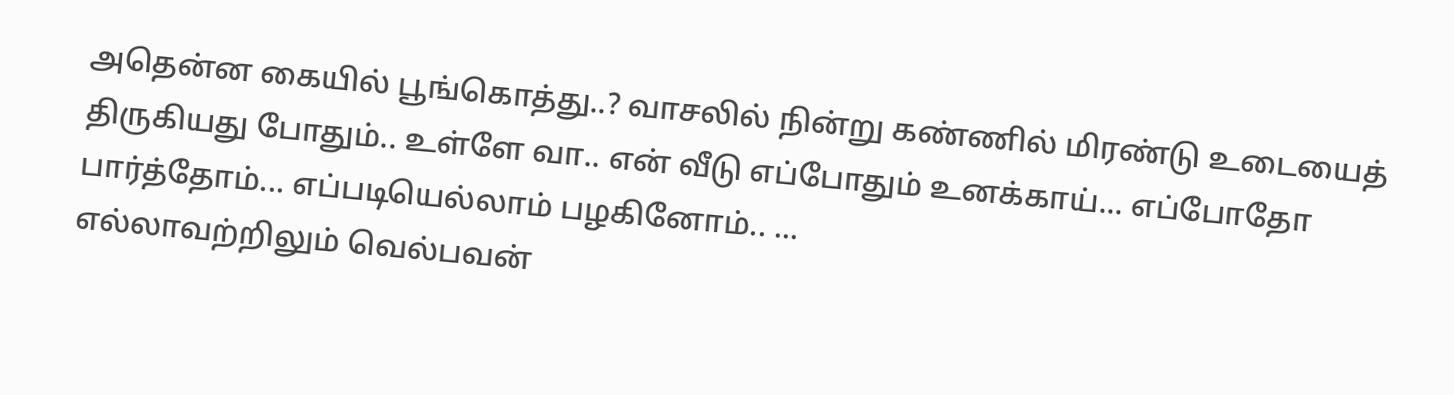அதென்ன கையில் பூங்கொத்து..? வாசலில் நின்று கண்ணில் மிரண்டு உடையைத் திருகியது போதும்.. உள்ளே வா.. என் வீடு எப்போதும் உனக்காய்... எப்போதோ பார்த்தோம்... எப்படியெல்லாம் பழகினோம்.. ...
எல்லாவற்றிலும் வெல்பவன்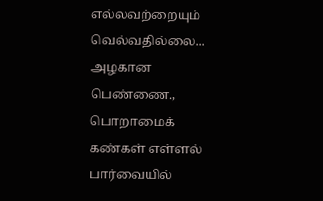எல்லவற்றையும் வெல்வதில்லை... அழகான பெண்ணை., பொறாமைக் கண்கள் எள்ளல் பார்வையில்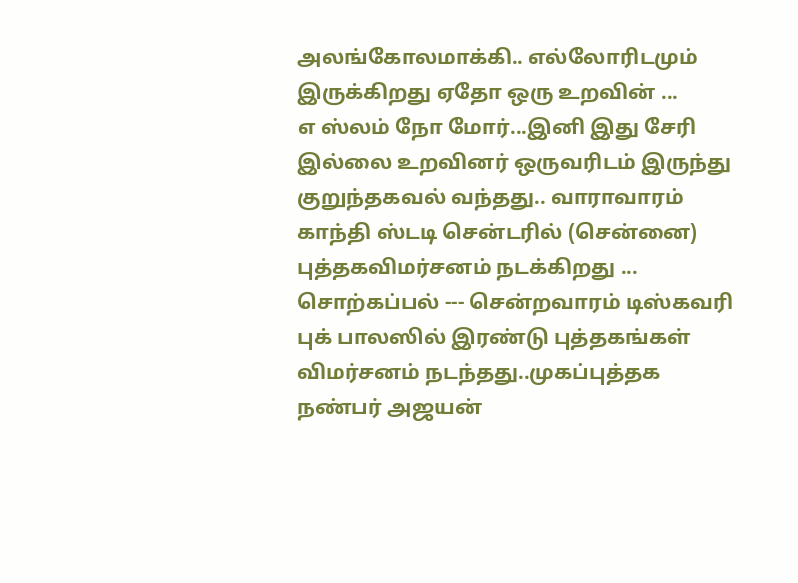அலங்கோலமாக்கி.. எல்லோரிடமும் இருக்கிறது ஏதோ ஒரு உறவின் ...
எ ஸ்லம் நோ மோர்...இனி இது சேரி இல்லை உறவினர் ஒருவரிடம் இருந்து குறுந்தகவல் வந்தது.. வாராவாரம் காந்தி ஸ்டடி சென்டரில் (சென்னை) புத்தகவிமர்சனம் நடக்கிறது ...
சொற்கப்பல் --- சென்றவாரம் டிஸ்கவரி புக் பாலஸில் இரண்டு புத்தகங்கள் விமர்சனம் நடந்தது..முகப்புத்தக நண்பர் அஜயன்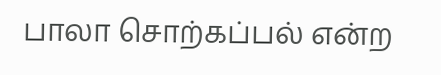பாலா சொற்கப்பல் என்ற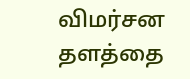விமர்சன தளத்தை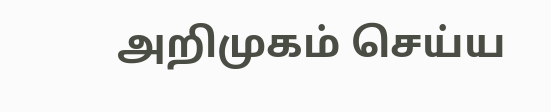அறிமுகம் செய்ய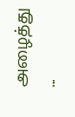அழைத்து ...